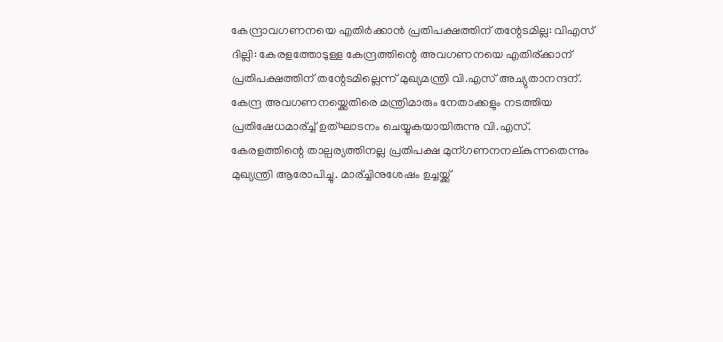കേന്ദ്രാവഗണനയെ എതിര്‍ക്കാന്‍ പ്രതിപക്ഷത്തിന്‌ തന്റേടമില്ല: വിഎസ്‌
ദില്ലി: കേരളത്തോടുള്ള കേന്ദ്രത്തിന്റെ അവഗണനയെ എതിര്ക്കാന് പ്രതിപക്ഷത്തിന് തന്റേടമില്ലെന്ന് മുഖ്യമന്ത്രി വി.എസ് അച്യുതാനന്ദന്. കേന്ദ്ര അവഗണനയ്ക്കെതിരെ മന്ത്രിമാരും നേതാക്കളും നടത്തിയ പ്രതിഷേധമാര്ച്ച് ഉത്ഘാടനം ചെയ്യുകയായിരുന്നു വി.എസ്.
കേരളത്തിന്റെ താല്പര്യത്തിനല്ല പ്രതിപക്ഷ മുന്ഗണനനല്കുന്നതെന്നും മുഖ്യന്ത്രി ആരോപിച്ചു. മാര്ച്ചിനുശേഷം ഉച്ചയ്ക്ക്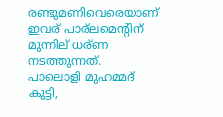രണ്ടുമണിവെരെയാണ് ഇവര് പാര്ലമെന്റിന് മുന്നില് ധര്ണ നടത്തുന്നത്.
പാലൊളി മുഹമ്മദ് കുട്ടി,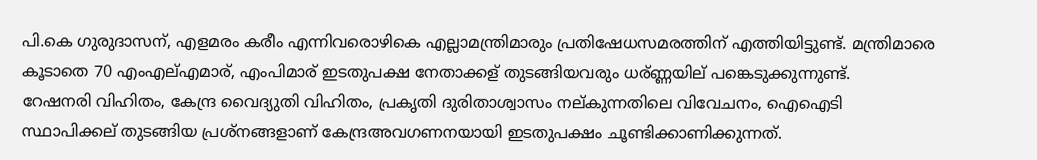പി.കെ ഗുരുദാസന്, എളമരം കരീം എന്നിവരൊഴികെ എല്ലാമന്ത്രിമാരും പ്രതിഷേധസമരത്തിന് എത്തിയിട്ടുണ്ട്. മന്ത്രിമാരെ കൂടാതെ 70 എംഎല്എമാര്, എംപിമാര് ഇടതുപക്ഷ നേതാക്കള് തുടങ്ങിയവരും ധര്ണ്ണയില് പങ്കെടുക്കുന്നുണ്ട്.
റേഷനരി വിഹിതം, കേന്ദ്ര വൈദ്യുതി വിഹിതം, പ്രകൃതി ദുരിതാശ്വാസം നല്കുന്നതിലെ വിവേചനം, ഐഐടി സ്ഥാപിക്കല് തുടങ്ങിയ പ്രശ്നങ്ങളാണ് കേന്ദ്രഅവഗണനയായി ഇടതുപക്ഷം ചൂണ്ടിക്കാണിക്കുന്നത്.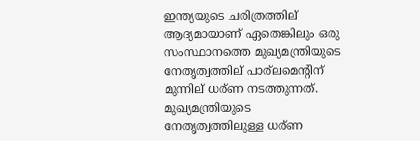ഇന്ത്യയുടെ ചരിത്രത്തില് ആദ്യമായാണ് ഏതെങ്കിലും ഒരു സംസ്ഥാനത്തെ മുഖ്യമന്ത്രിയുടെ നേതൃത്വത്തില് പാര്ലമെന്റിന് മുന്നില് ധര്ണ നടത്തുന്നത്. മുഖ്യമന്ത്രിയുടെ നേതൃത്വത്തിലുള്ള ധര്ണ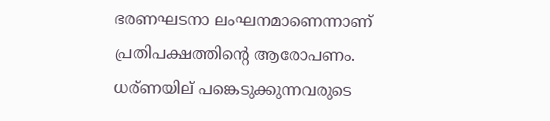ഭരണഘടനാ ലംഘനമാണെന്നാണ് പ്രതിപക്ഷത്തിന്റെ ആരോപണം. ധര്ണയില് പങ്കെടുക്കുന്നവരുടെ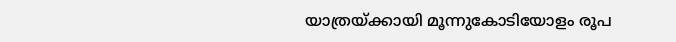യാത്രയ്ക്കായി മൂന്നുകോടിയോളം രൂപ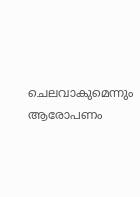ചെലവാകുമെന്നും ആരോപണം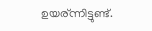ഉയര്ന്നിട്ടുണ്ട്.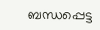ബന്ധപ്പെട്ട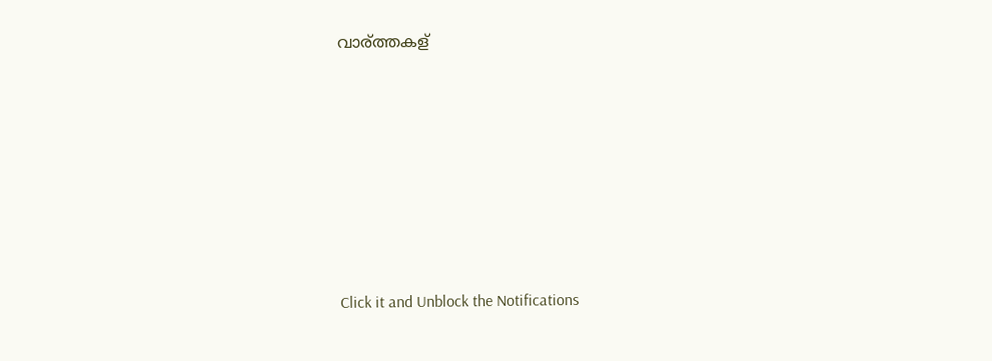വാര്ത്തകള്












Click it and Unblock the Notifications